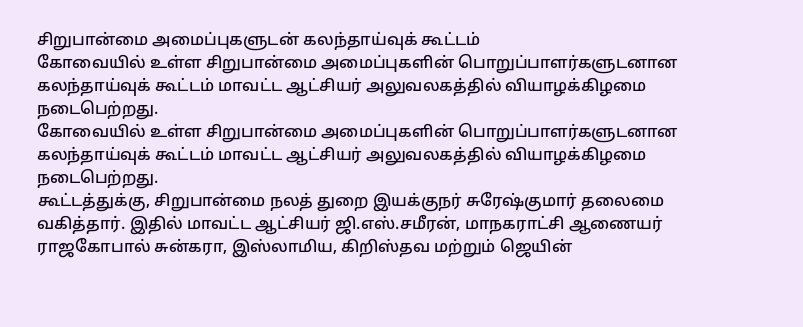சிறுபான்மை அமைப்புகளுடன் கலந்தாய்வுக் கூட்டம்
கோவையில் உள்ள சிறுபான்மை அமைப்புகளின் பொறுப்பாளர்களுடனான கலந்தாய்வுக் கூட்டம் மாவட்ட ஆட்சியர் அலுவலகத்தில் வியாழக்கிழமை நடைபெற்றது.
கோவையில் உள்ள சிறுபான்மை அமைப்புகளின் பொறுப்பாளர்களுடனான கலந்தாய்வுக் கூட்டம் மாவட்ட ஆட்சியர் அலுவலகத்தில் வியாழக்கிழமை நடைபெற்றது.
கூட்டத்துக்கு, சிறுபான்மை நலத் துறை இயக்குநர் சுரேஷ்குமார் தலைமை வகித்தார். இதில் மாவட்ட ஆட்சியர் ஜி.எஸ்.சமீரன், மாநகராட்சி ஆணையர் ராஜகோபால் சுன்கரா, இஸ்லாமிய, கிறிஸ்தவ மற்றும் ஜெயின்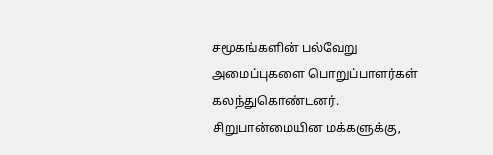சமூகங்களின் பல்வேறு அமைப்புகளை பொறுப்பாளர்கள் கலந்துகொண்டனர்.
சிறுபான்மையின மக்களுக்கு,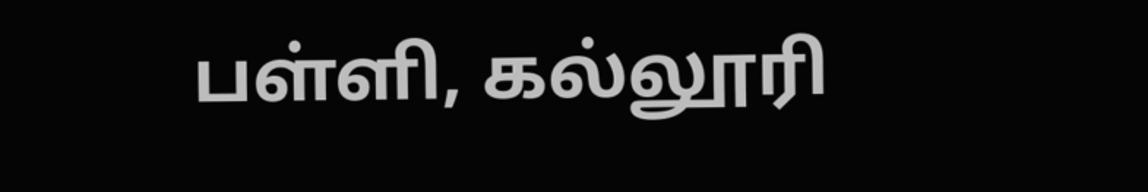பள்ளி, கல்லூரி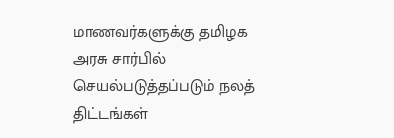மாணவர்களுக்கு தமிழக அரசு சார்பில் செயல்படுத்தப்படும் நலத் திட்டங்கள்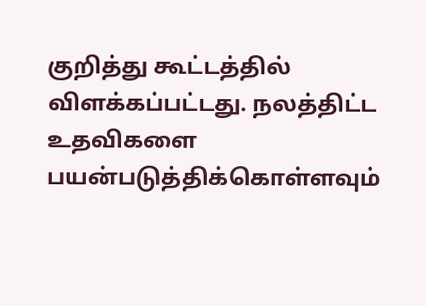குறித்து கூட்டத்தில் விளக்கப்பட்டது. நலத்திட்ட உதவிகளை பயன்படுத்திக்கொள்ளவும்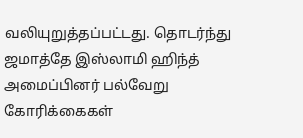வலியுறுத்தப்பட்டது. தொடர்ந்து ஜமாத்தே இஸ்லாமி ஹிந்த் அமைப்பினர் பல்வேறு கோரிக்கைகள்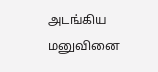அடங்கிய மனுவினை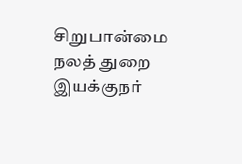சிறுபான்மை நலத் துறை இயக்குநர்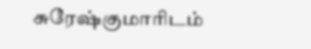சுரேஷ்குமாரிடம்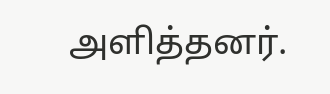அளித்தனர்.